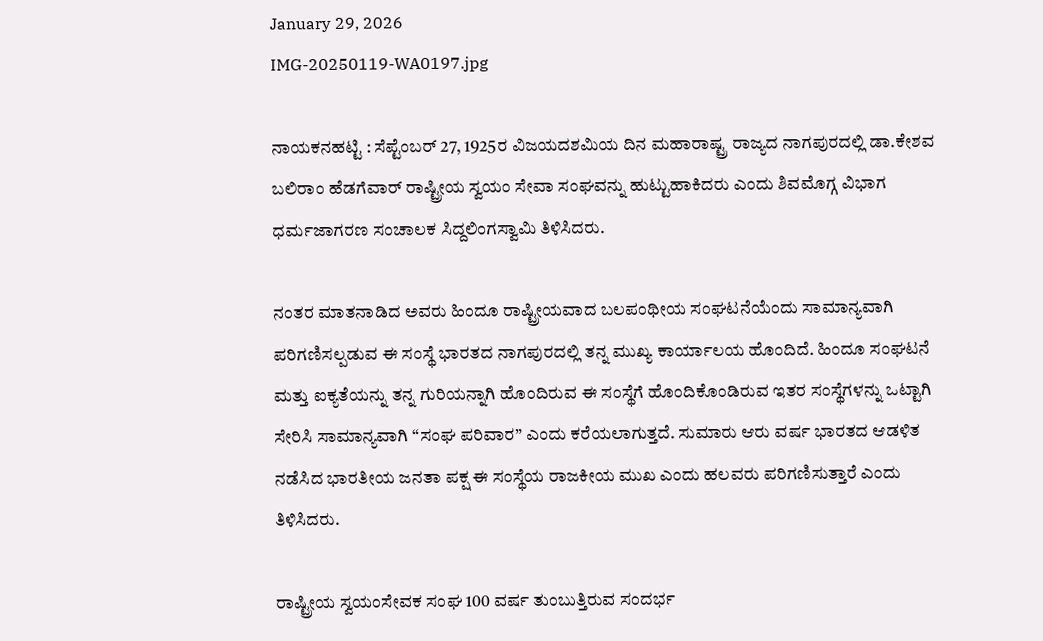January 29, 2026
IMG-20250119-WA0197.jpg

ನಾಯಕನಹಟ್ಟಿ : ಸೆಪ್ಟೆಂಬರ್ 27, 1925ರ ವಿಜಯದಶಮಿಯ ದಿನ ಮಹಾರಾಷ್ಟ್ರ ರಾಜ್ಯದ ನಾಗಪುರದಲ್ಲಿ ಡಾ.ಕೇಶವ ಬಲಿರಾಂ ಹೆಡಗೆವಾರ್ ರಾಷ್ಟ್ರೀಯ ಸ್ವಯಂ ಸೇವಾ ಸಂಘವನ್ನು ಹುಟ್ಟುಹಾಕಿದರು ಎಂದು ಶಿವಮೊಗ್ಗ ವಿಭಾಗ ಧರ್ಮಜಾಗರಣ ಸಂಚಾಲಕ ಸಿದ್ದಲಿಂಗಸ್ವಾಮಿ ತಿಳಿಸಿದರು.

ನಂತರ ಮಾತನಾಡಿದ ಅವರು ಹಿಂದೂ ರಾಷ್ಟ್ರೀಯವಾದ ಬಲಪಂಥೀಯ ಸಂಘಟನೆಯೆಂದು ಸಾಮಾನ್ಯವಾಗಿ ಪರಿಗಣಿಸಲ್ಪಡುವ ಈ ಸಂಸ್ಥೆ ಭಾರತದ ನಾಗಪುರದಲ್ಲಿ ತನ್ನ ಮುಖ್ಯ ಕಾರ್ಯಾಲಯ ಹೊಂದಿದೆ. ಹಿಂದೂ ಸಂಘಟನೆ ಮತ್ತು ಐಕ್ಯತೆಯನ್ನು ತನ್ನ ಗುರಿಯನ್ನಾಗಿ ಹೊಂದಿರುವ ಈ ಸಂಸ್ಥೆಗೆ ಹೊಂದಿಕೊಂಡಿರುವ ಇತರ ಸಂಸ್ಥೆಗಳನ್ನು ಒಟ್ಟಾಗಿ ಸೇರಿಸಿ ಸಾಮಾನ್ಯವಾಗಿ “ಸಂಘ ಪರಿವಾರ” ಎಂದು ಕರೆಯಲಾಗುತ್ತದೆ. ಸುಮಾರು ಆರು ವರ್ಷ ಭಾರತದ ಆಡಳಿತ ನಡೆಸಿದ ಭಾರತೀಯ ಜನತಾ ಪಕ್ಷ ಈ ಸಂಸ್ಥೆಯ ರಾಜಕೀಯ ಮುಖ ಎಂದು ಹಲವರು ಪರಿಗಣಿಸುತ್ತಾರೆ ಎಂದು ತಿಳಿಸಿದರು.

ರಾಷ್ಟ್ರೀಯ ಸ್ವಯಂಸೇವಕ ಸಂಘ 100 ವರ್ಷ ತುಂಬುತ್ತಿರುವ ಸಂದರ್ಭ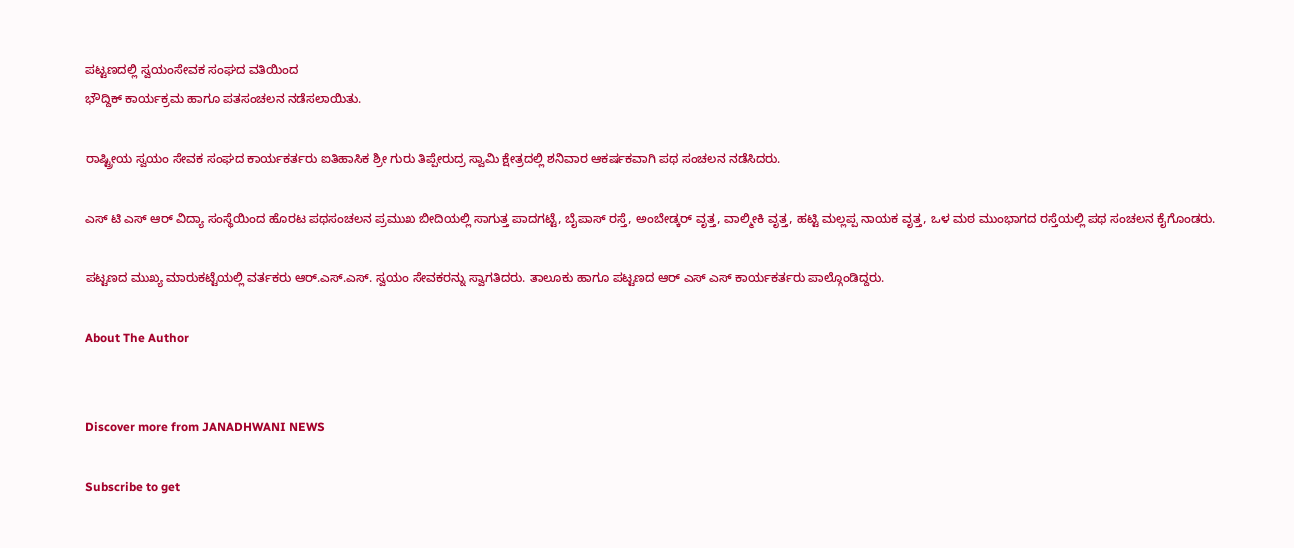ಪಟ್ಟಣದಲ್ಲಿ ಸ್ವಯಂಸೇವಕ ಸಂಘದ ವತಿಯಿಂದ
ಭೌದ್ದಿಕ್ ಕಾರ್ಯಕ್ರಮ ಹಾಗೂ ಪತಸಂಚಲನ ನಡೆಸಲಾಯಿತು.

ರಾಷ್ಟ್ರೀಯ ಸ್ವಯಂ ಸೇವಕ ಸಂಘದ ಕಾರ್ಯಕರ್ತರು ಐತಿಹಾಸಿಕ ಶ್ರೀ ಗುರು ತಿಪ್ಪೇರುದ್ರ ಸ್ವಾಮಿ ಕ್ಷೇತ್ರದಲ್ಲಿ ಶನಿವಾರ ಆಕರ್ಷಕವಾಗಿ ಪಥ ಸಂಚಲನ ನಡೆಸಿದರು.

ಎಸ್ ಟಿ ಎಸ್ ಆರ್ ವಿದ್ಯಾ ಸಂಸ್ಥೆಯಿಂದ ಹೊರಟ ಪಥಸಂಚಲನ ಪ್ರಮುಖ ಬೀದಿಯಲ್ಲಿ ಸಾಗುತ್ತ ಪಾದಗಟ್ಟೆ, ಬೈಪಾಸ್ ರಸ್ತೆ, ಅಂಬೇಡ್ಕರ್ ವೃತ್ತ, ವಾಲ್ಮೀಕಿ ವೃತ್ತ, ಹಟ್ಟಿ ಮಲ್ಲಪ್ಪ ನಾಯಕ ವೃತ್ತ, ಒಳ ಮಠ ಮುಂಭಾಗದ ರಸ್ತೆಯಲ್ಲಿ ಪಥ ಸಂಚಲನ ಕೈಗೊಂಡರು.

ಪಟ್ಟಣದ ಮುಖ್ಯ ಮಾರುಕಟ್ಟೆಯಲ್ಲಿ ವರ್ತಕರು ಆರ್.ಎಸ್.ಎಸ್. ಸ್ವಯಂ ಸೇವಕರನ್ನು ಸ್ವಾಗತಿದರು. ತಾಲೂಕು ಹಾಗೂ ಪಟ್ಟಣದ ಆರ್ ಎಸ್ ಎಸ್ ಕಾರ್ಯಕರ್ತರು ಪಾಲ್ಗೊಂಡಿದ್ದರು.

About The Author


Discover more from JANADHWANI NEWS

Subscribe to get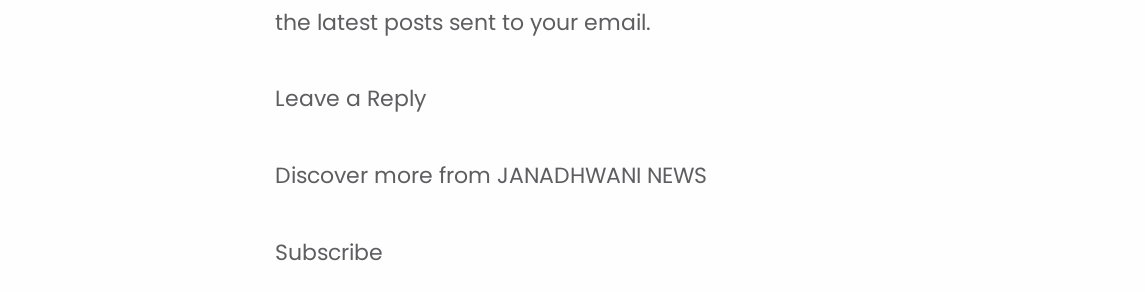the latest posts sent to your email.

Leave a Reply

Discover more from JANADHWANI NEWS

Subscribe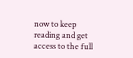now to keep reading and get access to the full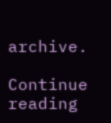archive.

Continue reading